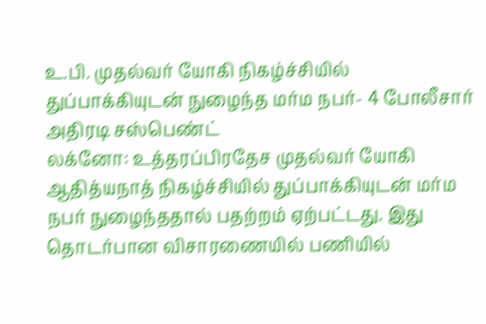உ.பி. முதல்வர் யோகி நிகழ்ச்சியில் துப்பாக்கியுடன் நுழைந்த மர்ம நபர்- 4 போலீசார் அதிரடி சஸ்பெண்ட்
லக்னோ: உத்தரப்பிரதேச முதல்வர் யோகி ஆதித்யநாத் நிகழ்ச்சியில் துப்பாக்கியுடன் மர்ம நபர் நுழைந்ததால் பதற்றம் ஏற்பட்டது. இது தொடர்பான விசாரணையில் பணியில்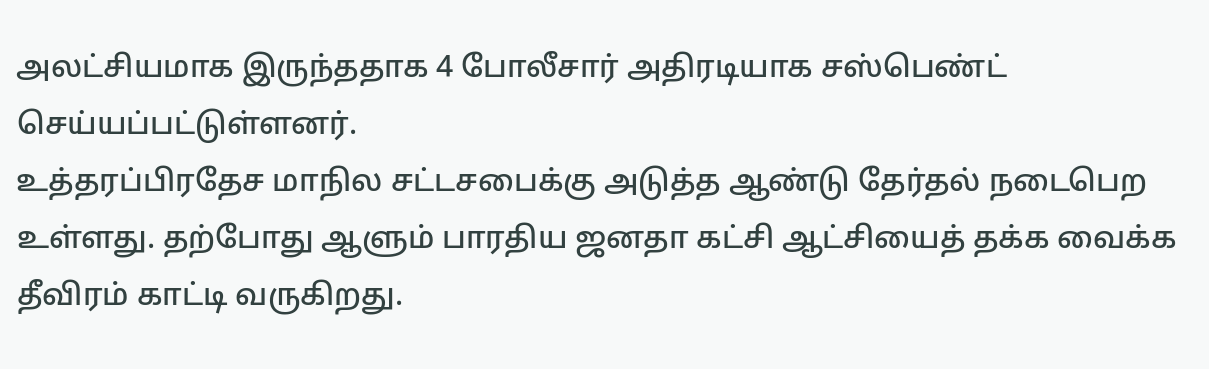அலட்சியமாக இருந்ததாக 4 போலீசார் அதிரடியாக சஸ்பெண்ட் செய்யப்பட்டுள்ளனர்.
உத்தரப்பிரதேச மாநில சட்டசபைக்கு அடுத்த ஆண்டு தேர்தல் நடைபெற உள்ளது. தற்போது ஆளும் பாரதிய ஜனதா கட்சி ஆட்சியைத் தக்க வைக்க தீவிரம் காட்டி வருகிறது.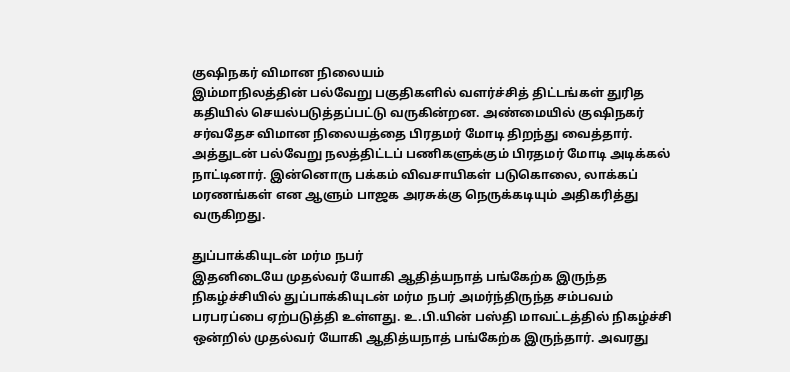குஷிநகர் விமான நிலையம்
இம்மாநிலத்தின் பல்வேறு பகுதிகளில் வளர்ச்சித் திட்டங்கள் துரித கதியில் செயல்படுத்தப்பட்டு வருகின்றன. அண்மையில் குஷிநகர் சர்வதேச விமான நிலையத்தை பிரதமர் மோடி திறந்து வைத்தார். அத்துடன் பல்வேறு நலத்திட்டப் பணிகளுக்கும் பிரதமர் மோடி அடிக்கல் நாட்டினார். இன்னொரு பக்கம் விவசாயிகள் படுகொலை, லாக்கப் மரணங்கள் என ஆளும் பாஜக அரசுக்கு நெருக்கடியும் அதிகரித்து வருகிறது.

துப்பாக்கியுடன் மர்ம நபர்
இதனிடையே முதல்வர் யோகி ஆதித்யநாத் பங்கேற்க இருந்த நிகழ்ச்சியில் துப்பாக்கியுடன் மர்ம நபர் அமர்ந்திருந்த சம்பவம் பரபரப்பை ஏற்படுத்தி உள்ளது. உ.பி.யின் பஸ்தி மாவட்டத்தில் நிகழ்ச்சி ஒன்றில் முதல்வர் யோகி ஆதித்யநாத் பங்கேற்க இருந்தார். அவரது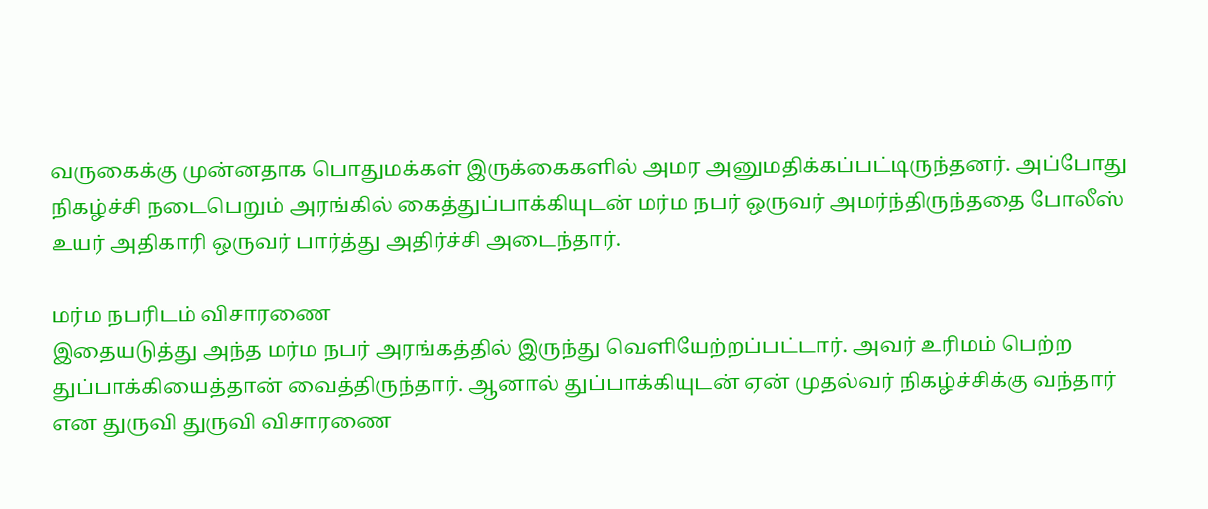வருகைக்கு முன்னதாக பொதுமக்கள் இருக்கைகளில் அமர அனுமதிக்கப்பட்டிருந்தனர். அப்போது நிகழ்ச்சி நடைபெறும் அரங்கில் கைத்துப்பாக்கியுடன் மர்ம நபர் ஒருவர் அமர்ந்திருந்ததை போலீஸ் உயர் அதிகாரி ஒருவர் பார்த்து அதிர்ச்சி அடைந்தார்.

மர்ம நபரிடம் விசாரணை
இதையடுத்து அந்த மர்ம நபர் அரங்கத்தில் இருந்து வெளியேற்றப்பட்டார். அவர் உரிமம் பெற்ற துப்பாக்கியைத்தான் வைத்திருந்தார். ஆனால் துப்பாக்கியுடன் ஏன் முதல்வர் நிகழ்ச்சிக்கு வந்தார் என துருவி துருவி விசாரணை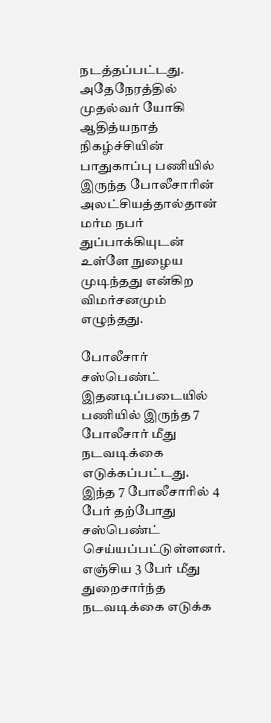நடத்தப்பட்டது. அதேநேரத்தில் முதல்வர் யோகி ஆதித்யநாத் நிகழ்ச்சியின் பாதுகாப்பு பணியில் இருந்த போலீசாரின் அலட்சியத்தால்தான் மர்ம நபர் துப்பாக்கியுடன் உள்ளே நுழைய முடிந்தது என்கிற விமர்சனமும் எழுந்தது.

போலீசார் சஸ்பெண்ட்
இதனடிப்படையில் பணியில் இருந்த 7 போலீசார் மீது நடவடிக்கை எடுக்கப்பட்டது. இந்த 7 போலீசாரில் 4 பேர் தற்போது சஸ்பெண்ட் செய்யப்பட்டுள்ளனர். எஞ்சிய 3 பேர் மீது துறைசார்ந்த நடவடிக்கை எடுக்க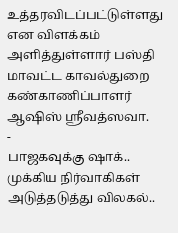உத்தரவிடப்பட்டுள்ளது என விளக்கம் அளித்துள்ளார் பஸ்தி மாவட்ட காவல்துறை கண்காணிப்பாளர் ஆஷிஸ் ஶ்ரீவத்ஸவா.
-
பாஜகவுக்கு ஷாக்.. முக்கிய நிர்வாகிகள் அடுத்தடுத்து விலகல்..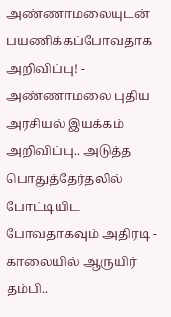அண்ணாமலையுடன் பயணிக்கப்போவதாக அறிவிப்பு! -
அண்ணாமலை புதிய அரசியல் இயக்கம் அறிவிப்பு.. அடுத்த பொதுத்தேர்தலில் போட்டியிட போவதாகவும் அதிரடி -
காலையில் ஆருயிர் தம்பி..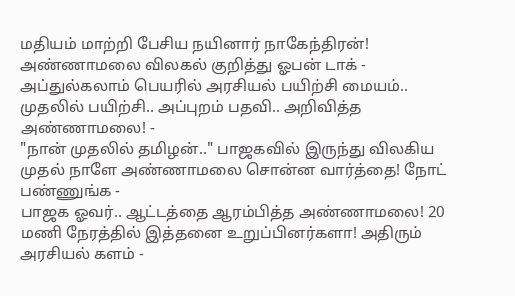மதியம் மாற்றி பேசிய நயினார் நாகேந்திரன்! அண்ணாமலை விலகல் குறித்து ஓபன் டாக் -
அப்துல்கலாம் பெயரில் அரசியல் பயிற்சி மையம்.. முதலில் பயிற்சி.. அப்புறம் பதவி.. அறிவித்த அண்ணாமலை! -
"நான் முதலில் தமிழன்.." பாஜகவில் இருந்து விலகிய முதல் நாளே அண்ணாமலை சொன்ன வார்த்தை! நோட் பண்ணுங்க -
பாஜக ஓவர்.. ஆட்டத்தை ஆரம்பித்த அண்ணாமலை! 20 மணி நேரத்தில் இத்தனை உறுப்பினர்களா! அதிரும் அரசியல் களம் -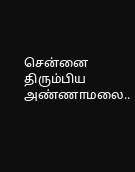சென்னை திரும்பிய அண்ணாமலை..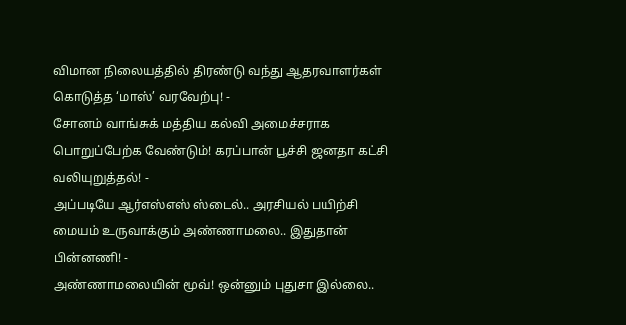விமான நிலையத்தில் திரண்டு வந்து ஆதரவாளர்கள் கொடுத்த ‘மாஸ்’ வரவேற்பு! -
சோனம் வாங்சுக் மத்திய கல்வி அமைச்சராக பொறுப்பேற்க வேண்டும்! கரப்பான் பூச்சி ஜனதா கட்சி வலியுறுத்தல்! -
அப்படியே ஆர்எஸ்எஸ் ஸ்டைல்.. அரசியல் பயிற்சி மையம் உருவாக்கும் அண்ணாமலை.. இதுதான் பின்னணி! -
அண்ணாமலையின் மூவ்! ஒன்னும் புதுசா இல்லை..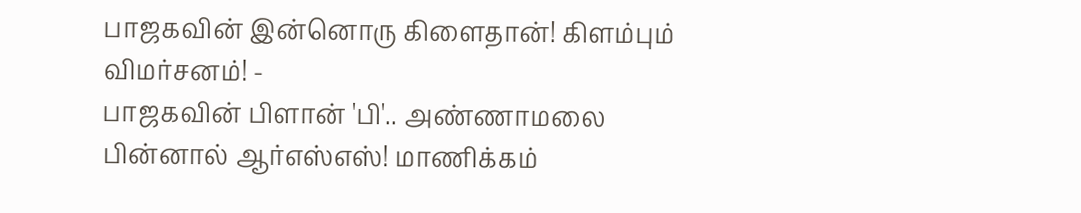பாஜகவின் இன்னொரு கிளைதான்! கிளம்பும் விமர்சனம்! -
பாஜகவின் பிளான் 'பி'.. அண்ணாமலை பின்னால் ஆர்எஸ்எஸ்! மாணிக்கம்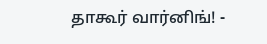தாகூர் வார்னிங்! -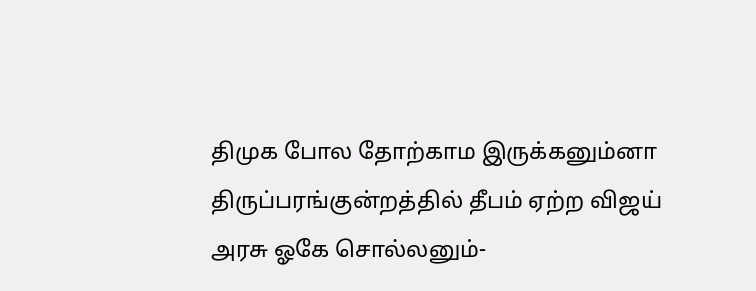திமுக போல தோற்காம இருக்கனும்னா திருப்பரங்குன்றத்தில் தீபம் ஏற்ற விஜய் அரசு ஓகே சொல்லனும்-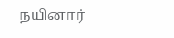நயினார்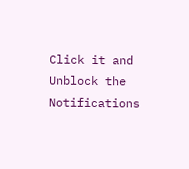Click it and Unblock the Notifications